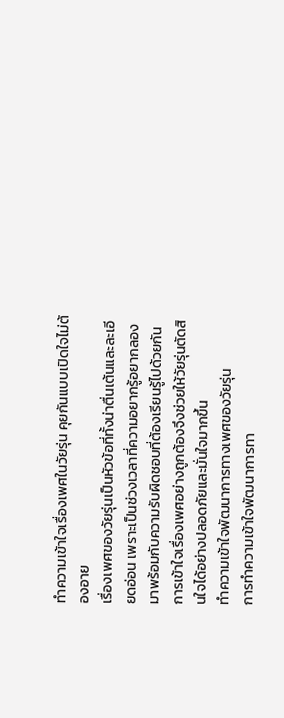ทำความเข้าใจเรื่องเพศในวัยรุ่น คุยกันแบบเปิดใจไม่ต้องอาย
เรื่องเพศของวัยรุ่นเป็นหัวข้อที่ทั้งน่าตื่นเต้นและละเอียดอ่อน เพราะเป็นช่วงเวลาที่ความอยากรู้อยากลองมาพร้อมกับความรับผิดชอบที่ต้องเรียนรู้ไปด้วยกัน การเข้าใจเรื่องเพศอย่างถูกต้องจึงช่วยให้วัยรุ่นตัดสินใจได้อย่างปลอดภัยและมั่นใจมากขึ้น
ทำความเข้าใจพัฒนาการทางเพศของวัยรุ่น
การทำความเข้าใจพัฒนาการทา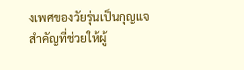งเพศของวัยรุ่นเป็นกุญแจสำคัญที่ช่วยให้ผู้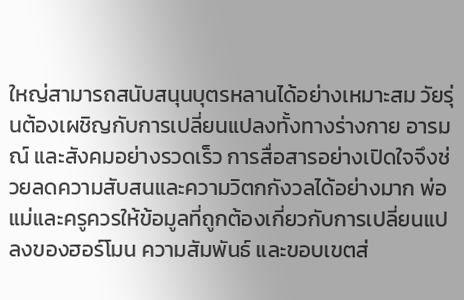ใหญ่สามารถสนับสนุนบุตรหลานได้อย่างเหมาะสม วัยรุ่นต้องเผชิญกับการเปลี่ยนแปลงทั้งทางร่างกาย อารมณ์ และสังคมอย่างรวดเร็ว การสื่อสารอย่างเปิดใจจึงช่วยลดความสับสนและความวิตกกังวลได้อย่างมาก พ่อแม่และครูควรให้ข้อมูลที่ถูกต้องเกี่ยวกับการเปลี่ยนแปลงของฮอร์โมน ความสัมพันธ์ และขอบเขตส่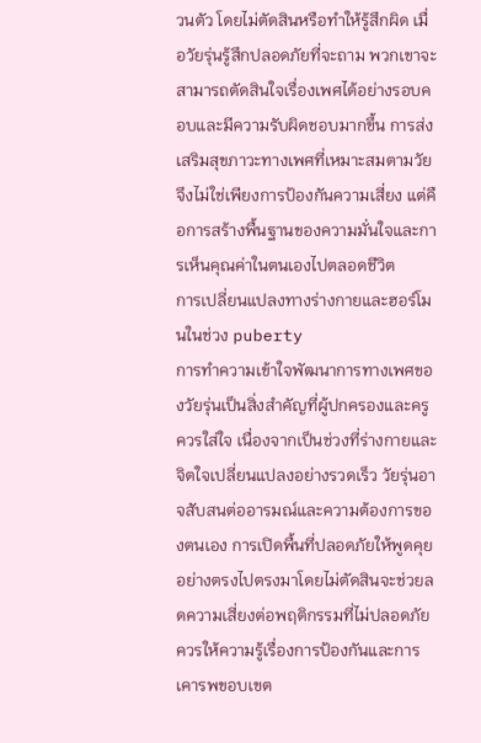วนตัว โดยไม่ตัดสินหรือทำให้รู้สึกผิด เมื่อวัยรุ่นรู้สึกปลอดภัยที่จะถาม พวกเขาจะสามารถตัดสินใจเรื่องเพศได้อย่างรอบคอบและมีความรับผิดชอบมากขึ้น การส่งเสริมสุขภาวะทางเพศที่เหมาะสมตามวัยจึงไม่ใช่เพียงการป้องกันความเสี่ยง แต่คือการสร้างพื้นฐานของความมั่นใจและการเห็นคุณค่าในตนเองไปตลอดชีวิต
การเปลี่ยนแปลงทางร่างกายและฮอร์โมนในช่วง puberty
การทำความเข้าใจพัฒนาการทางเพศของวัยรุ่นเป็นสิ่งสำคัญที่ผู้ปกครองและครูควรใส่ใจ เนื่องจากเป็นช่วงที่ร่างกายและจิตใจเปลี่ยนแปลงอย่างรวดเร็ว วัยรุ่นอาจสับสนต่ออารมณ์และความต้องการของตนเอง การเปิดพื้นที่ปลอดภัยให้พูดคุยอย่างตรงไปตรงมาโดยไม่ตัดสินจะช่วยลดความเสี่ยงต่อพฤติกรรมที่ไม่ปลอดภัย ควรให้ความรู้เรื่องการป้องกันและการเคารพขอบเขต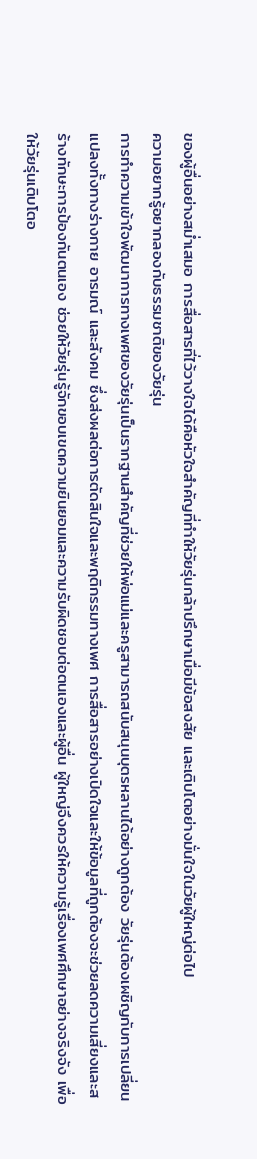ของผู้อื่นอย่างสม่ำเสมอ การสื่อสารที่ไว้วางใจได้คือหัวใจสำคัญที่ทำให้วัยรุ่นกล้าปรึกษาเมื่อมีข้อสงสัย และเติบโตอย่างมั่นใจในวัยผู้ใหญ่ต่อไป
ความอยากรู้อยากลองกับธรรมชาติของวัยรุ่น
การทำความเข้าใจพัฒนาการทางเพศของวัยรุ่นเป็นรากฐานสำคัญที่ช่วยให้พ่อแม่และครูสามารถสนับสนุนบุตรหลานได้อย่างถูกต้อง วัยรุ่นต้องเผชิญกับการเปลี่ยนแปลงทั้งทางร่างกาย อารมณ์ และสังคม ซึ่งส่งผลต่อการตัดสินใจและพฤติกรรมทางเพศ การสื่อสารอย่างเปิดใจและให้ข้อมูลที่ถูกต้องจะช่วยลดความเสี่ยงและสร้างทักษะการป้องกันตนเอง ช่วยให้วัยรุ่นรู้จักขอบเขตความยินยอมและความรับผิดชอบต่อตนเองและผู้อื่น ผู้ใหญ่จึงควรให้ความรู้เรื่องเพศศึกษาอย่างจริงจัง เพื่อให้วัยรุ่นเติบโตอ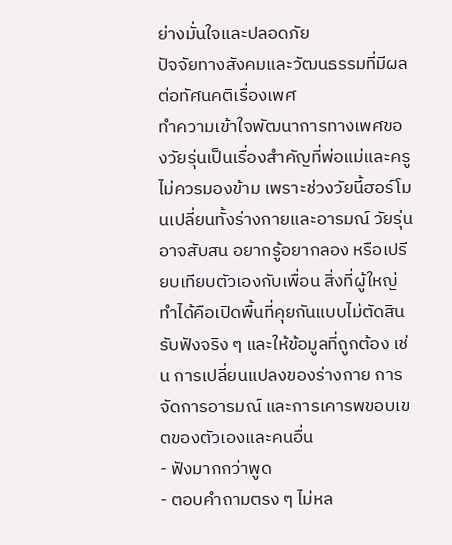ย่างมั่นใจและปลอดภัย
ปัจจัยทางสังคมและวัฒนธรรมที่มีผลต่อทัศนคติเรื่องเพศ
ทำความเข้าใจพัฒนาการทางเพศของวัยรุ่นเป็นเรื่องสำคัญที่พ่อแม่และครูไม่ควรมองข้าม เพราะช่วงวัยนี้ฮอร์โมนเปลี่ยนทั้งร่างกายและอารมณ์ วัยรุ่นอาจสับสน อยากรู้อยากลอง หรือเปรียบเทียบตัวเองกับเพื่อน สิ่งที่ผู้ใหญ่ทำได้คือเปิดพื้นที่คุยกันแบบไม่ตัดสิน รับฟังจริง ๆ และให้ข้อมูลที่ถูกต้อง เช่น การเปลี่ยนแปลงของร่างกาย การจัดการอารมณ์ และการเคารพขอบเขตของตัวเองและคนอื่น
- ฟังมากกว่าพูด
- ตอบคำถามตรง ๆ ไม่หล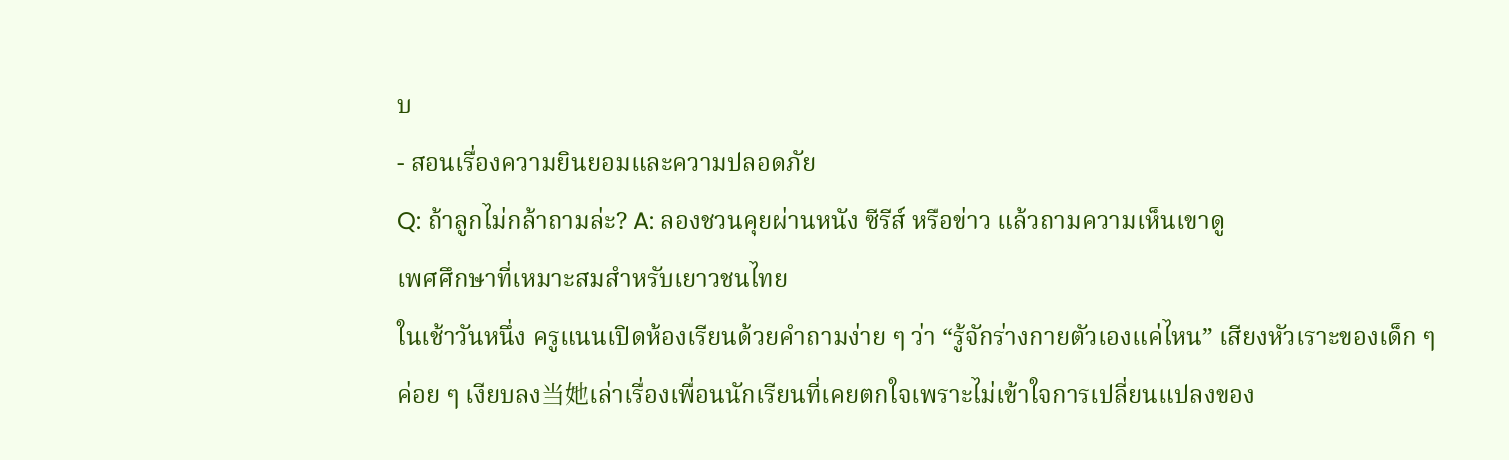บ
- สอนเรื่องความยินยอมและความปลอดภัย
Q: ถ้าลูกไม่กล้าถามล่ะ? A: ลองชวนคุยผ่านหนัง ซีรีส์ หรือข่าว แล้วถามความเห็นเขาดู
เพศศึกษาที่เหมาะสมสำหรับเยาวชนไทย
ในเช้าวันหนึ่ง ครูแนนเปิดห้องเรียนด้วยคำถามง่าย ๆ ว่า “รู้จักร่างกายตัวเองแค่ไหน” เสียงหัวเราะของเด็ก ๆ ค่อย ๆ เงียบลง当她เล่าเรื่องเพื่อนนักเรียนที่เคยตกใจเพราะไม่เข้าใจการเปลี่ยนแปลงของ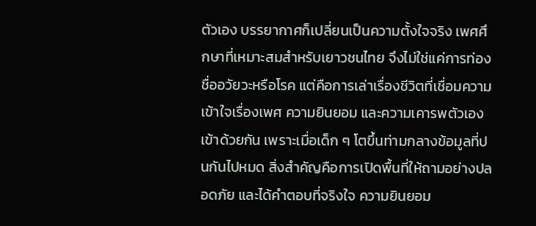ตัวเอง บรรยากาศก็เปลี่ยนเป็นความตั้งใจจริง เพศศึกษาที่เหมาะสมสำหรับเยาวชนไทย จึงไม่ใช่แค่การท่องชื่ออวัยวะหรือโรค แต่คือการเล่าเรื่องชีวิตที่เชื่อมความเข้าใจเรื่องเพศ ความยินยอม และความเคารพตัวเองเข้าด้วยกัน เพราะเมื่อเด็ก ๆ โตขึ้นท่ามกลางข้อมูลที่ปนกันไปหมด สิ่งสำคัญคือการเปิดพื้นที่ให้ถามอย่างปลอดภัย และได้คำตอบที่จริงใจ ความยินยอม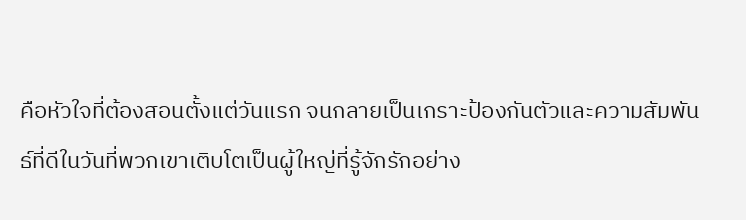คือหัวใจที่ต้องสอนตั้งแต่วันแรก จนกลายเป็นเกราะป้องกันตัวและความสัมพันธ์ที่ดีในวันที่พวกเขาเติบโตเป็นผู้ใหญ่ที่รู้จักรักอย่าง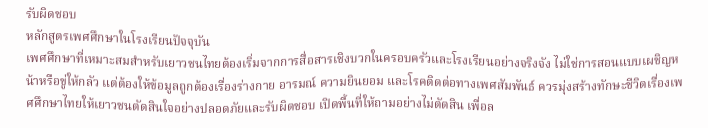รับผิดชอบ
หลักสูตรเพศศึกษาในโรงเรียนปัจจุบัน
เพศศึกษาที่เหมาะสมสำหรับเยาวชนไทยต้องเริ่มจากการสื่อสารเชิงบวกในครอบครัวและโรงเรียนอย่างจริงจัง ไม่ใช่การสอนแบบเผชิญหน้าหรือขู่ให้กลัว แต่ต้องให้ข้อมูลถูกต้องเรื่องร่างกาย อารมณ์ ความยินยอม และโรคติดต่อทางเพศสัมพันธ์ ควรมุ่งสร้างทักษะชีวิตเรื่องเพศศึกษาไทยให้เยาวชนตัดสินใจอย่างปลอดภัยและรับผิดชอบ เปิดพื้นที่ให้ถามอย่างไม่ตัดสิน เพื่อล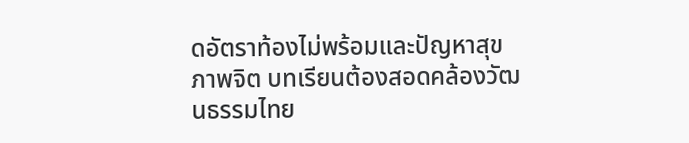ดอัตราท้องไม่พร้อมและปัญหาสุขภาพจิต บทเรียนต้องสอดคล้องวัฒนธรรมไทย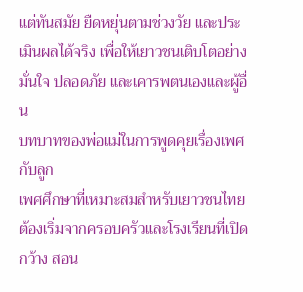แต่ทันสมัย ยืดหยุ่นตามช่วงวัย และประเมินผลได้จริง เพื่อให้เยาวชนเติบโตอย่างมั่นใจ ปลอดภัย และเคารพตนเองและผู้อื่น
บทบาทของพ่อแม่ในการพูดคุยเรื่องเพศกับลูก
เพศศึกษาที่เหมาะสมสำหรับเยาวชนไทยต้องเริ่มจากครอบครัวและโรงเรียนที่เปิดกว้าง สอน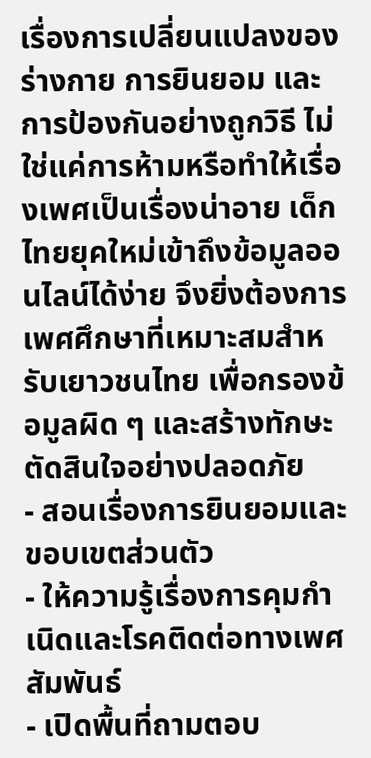เรื่องการเปลี่ยนแปลงของร่างกาย การยินยอม และการป้องกันอย่างถูกวิธี ไม่ใช่แค่การห้ามหรือทำให้เรื่องเพศเป็นเรื่องน่าอาย เด็กไทยยุคใหม่เข้าถึงข้อมูลออนไลน์ได้ง่าย จึงยิ่งต้องการ เพศศึกษาที่เหมาะสมสำหรับเยาวชนไทย เพื่อกรองข้อมูลผิด ๆ และสร้างทักษะตัดสินใจอย่างปลอดภัย
- สอนเรื่องการยินยอมและขอบเขตส่วนตัว
- ให้ความรู้เรื่องการคุมกำเนิดและโรคติดต่อทางเพศสัมพันธ์
- เปิดพื้นที่ถามตอบ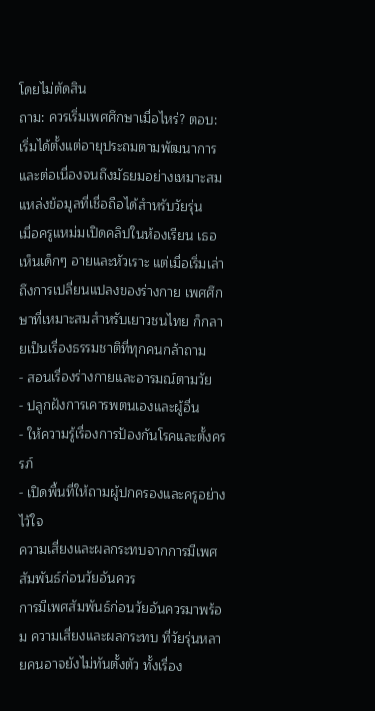โดยไม่ตัดสิน
ถาม: ควรเริ่มเพศศึกษาเมื่อไหร่? ตอบ: เริ่มได้ตั้งแต่อายุประถมตามพัฒนาการ และต่อเนื่องจนถึงมัธยมอย่างเหมาะสม
แหล่งข้อมูลที่เชื่อถือได้สำหรับวัยรุ่น
เมื่อครูแหม่มเปิดคลิปในห้องเรียน เธอเห็นเด็กๆ อายและหัวเราะ แต่เมื่อเริ่มเล่าถึงการเปลี่ยนแปลงของร่างกาย เพศศึกษาที่เหมาะสมสำหรับเยาวชนไทย ก็กลายเป็นเรื่องธรรมชาติที่ทุกคนกล้าถาม
- สอนเรื่องร่างกายและอารมณ์ตามวัย
- ปลูกฝังการเคารพตนเองและผู้อื่น
- ให้ความรู้เรื่องการป้องกันโรคและตั้งครรภ์
- เปิดพื้นที่ให้ถามผู้ปกครองและครูอย่างไว้ใจ
ความเสี่ยงและผลกระทบจากการมีเพศสัมพันธ์ก่อนวัยอันควร
การมีเพศสัมพันธ์ก่อนวัยอันควรมาพร้อม ความเสี่ยงและผลกระทบ ที่วัยรุ่นหลายคนอาจยังไม่ทันตั้งตัว ทั้งเรื่อง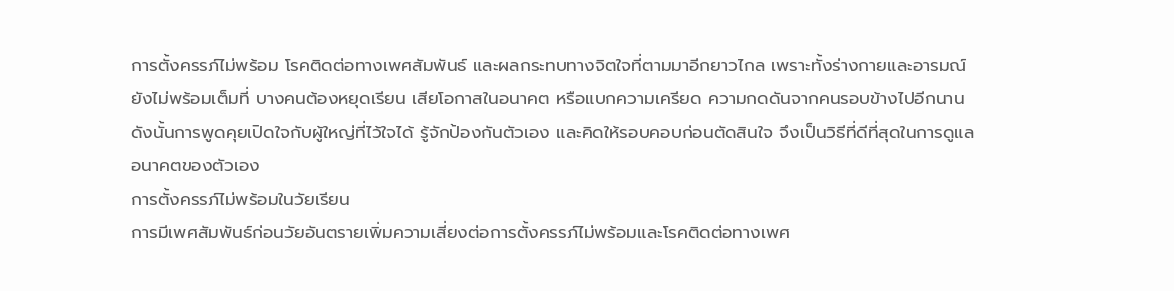การตั้งครรภ์ไม่พร้อม โรคติดต่อทางเพศสัมพันธ์ และผลกระทบทางจิตใจที่ตามมาอีกยาวไกล เพราะทั้งร่างกายและอารมณ์ยังไม่พร้อมเต็มที่ บางคนต้องหยุดเรียน เสียโอกาสในอนาคต หรือแบกความเครียด ความกดดันจากคนรอบข้างไปอีกนาน ดังนั้นการพูดคุยเปิดใจกับผู้ใหญ่ที่ไว้ใจได้ รู้จักป้องกันตัวเอง และคิดให้รอบคอบก่อนตัดสินใจ จึงเป็นวิธีที่ดีที่สุดในการดูแลอนาคตของตัวเอง
การตั้งครรภ์ไม่พร้อมในวัยเรียน
การมีเพศสัมพันธ์ก่อนวัยอันตรายเพิ่มความเสี่ยงต่อการตั้งครรภ์ไม่พร้อมและโรคติดต่อทางเพศ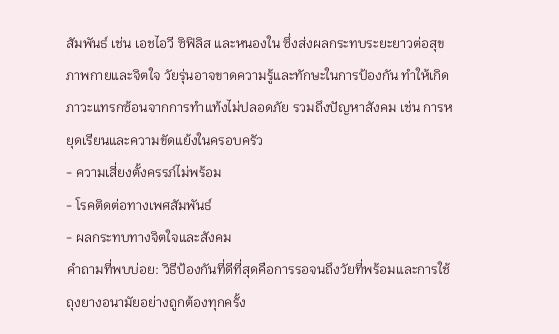สัมพันธ์ เช่น เอชไอวี ซิฟิลิส และหนองใน ซึ่งส่งผลกระทบระยะยาวต่อสุขภาพกายและจิตใจ วัยรุ่นอาจขาดความรู้และทักษะในการป้องกัน ทำให้เกิดภาวะแทรกซ้อนจากการทำแท้งไม่ปลอดภัย รวมถึงปัญหาสังคม เช่น การหยุดเรียนและความขัดแย้งในครอบครัว
- ความเสี่ยงตั้งครรภ์ไม่พร้อม
- โรคติดต่อทางเพศสัมพันธ์
- ผลกระทบทางจิตใจและสังคม
คำถามที่พบบ่อย: วิธีป้องกันที่ดีที่สุดคือการรอจนถึงวัยที่พร้อมและการใช้ถุงยางอนามัยอย่างถูกต้องทุกครั้ง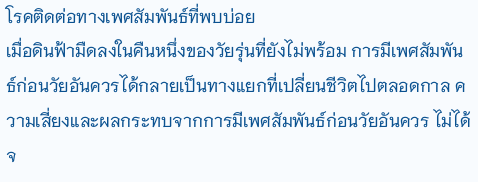โรคติดต่อทางเพศสัมพันธ์ที่พบบ่อย
เมื่อดินฟ้ามืดลงในคืนหนึ่งของวัยรุ่นที่ยังไม่พร้อม การมีเพศสัมพันธ์ก่อนวัยอันควรได้กลายเป็นทางแยกที่เปลี่ยนชีวิตไปตลอดกาล ความเสี่ยงและผลกระทบจากการมีเพศสัมพันธ์ก่อนวัยอันควร ไม่ได้จ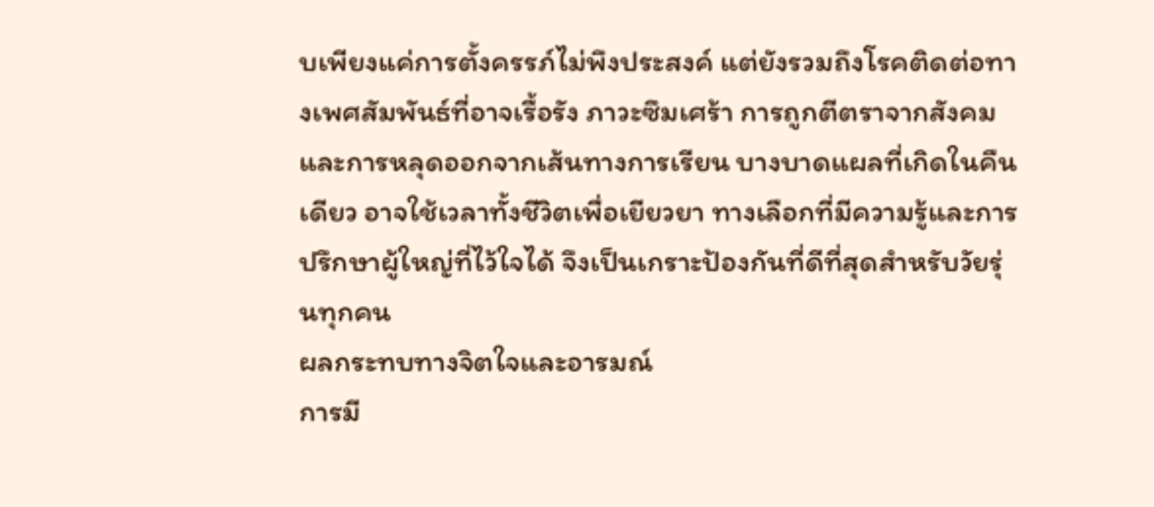บเพียงแค่การตั้งครรภ์ไม่พึงประสงค์ แต่ยังรวมถึงโรคติดต่อทางเพศสัมพันธ์ที่อาจเรื้อรัง ภาวะซึมเศร้า การถูกตีตราจากสังคม และการหลุดออกจากเส้นทางการเรียน บางบาดแผลที่เกิดในคืนเดียว อาจใช้เวลาทั้งชีวิตเพื่อเยียวยา ทางเลือกที่มีความรู้และการปรึกษาผู้ใหญ่ที่ไว้ใจได้ จึงเป็นเกราะป้องกันที่ดีที่สุดสำหรับวัยรุ่นทุกคน
ผลกระทบทางจิตใจและอารมณ์
การมี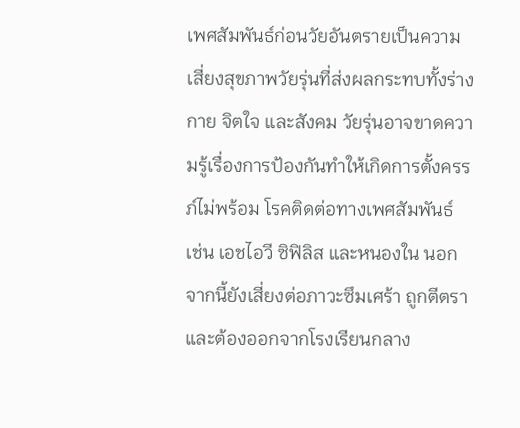เพศสัมพันธ์ก่อนวัยอันตรายเป็นความเสี่ยงสุขภาพวัยรุ่นที่ส่งผลกระทบทั้งร่างกาย จิตใจ และสังคม วัยรุ่นอาจขาดความรู้เรื่องการป้องกันทำให้เกิดการตั้งครรภ์ไม่พร้อม โรคติดต่อทางเพศสัมพันธ์ เช่น เอชไอวี ซิฟิลิส และหนองใน นอกจากนี้ยังเสี่ยงต่อภาวะซึมเศร้า ถูกตีตรา และต้องออกจากโรงเรียนกลาง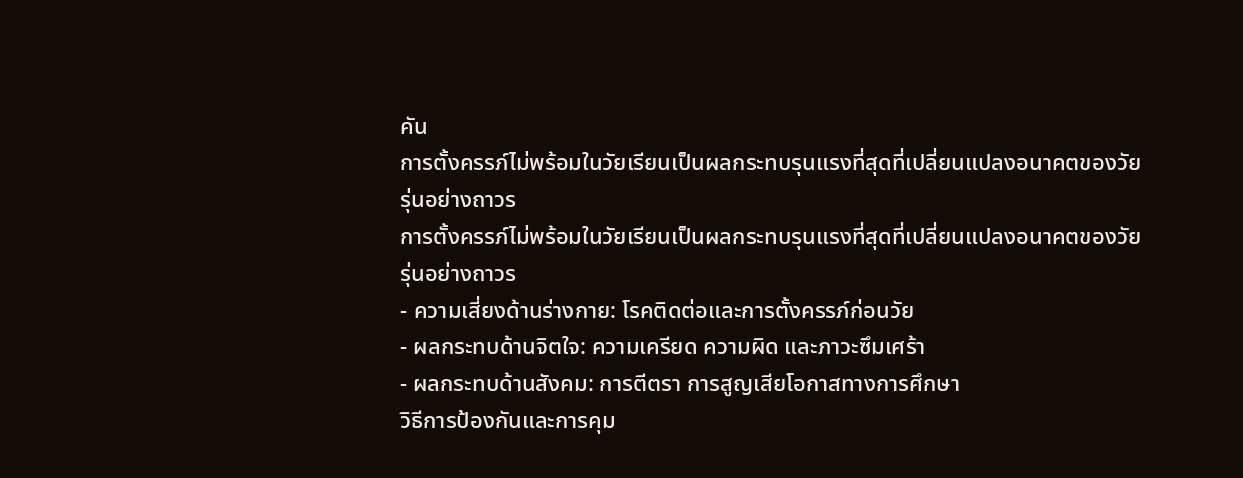คัน
การตั้งครรภ์ไม่พร้อมในวัยเรียนเป็นผลกระทบรุนแรงที่สุดที่เปลี่ยนแปลงอนาคตของวัยรุ่นอย่างถาวร
การตั้งครรภ์ไม่พร้อมในวัยเรียนเป็นผลกระทบรุนแรงที่สุดที่เปลี่ยนแปลงอนาคตของวัยรุ่นอย่างถาวร
- ความเสี่ยงด้านร่างกาย: โรคติดต่อและการตั้งครรภ์ก่อนวัย
- ผลกระทบด้านจิตใจ: ความเครียด ความผิด และภาวะซึมเศร้า
- ผลกระทบด้านสังคม: การตีตรา การสูญเสียโอกาสทางการศึกษา
วิธีการป้องกันและการคุม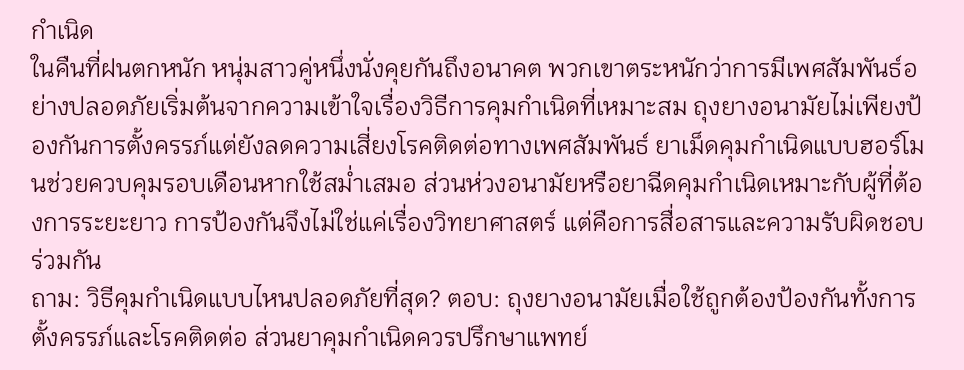กำเนิด
ในคืนที่ฝนตกหนัก หนุ่มสาวคู่หนึ่งนั่งคุยกันถึงอนาคต พวกเขาตระหนักว่าการมีเพศสัมพันธ์อย่างปลอดภัยเริ่มต้นจากความเข้าใจเรื่องวิธีการคุมกำเนิดที่เหมาะสม ถุงยางอนามัยไม่เพียงป้องกันการตั้งครรภ์แต่ยังลดความเสี่ยงโรคติดต่อทางเพศสัมพันธ์ ยาเม็ดคุมกำเนิดแบบฮอร์โมนช่วยควบคุมรอบเดือนหากใช้สม่ำเสมอ ส่วนห่วงอนามัยหรือยาฉีดคุมกำเนิดเหมาะกับผู้ที่ต้องการระยะยาว การป้องกันจึงไม่ใช่แค่เรื่องวิทยาศาสตร์ แต่คือการสื่อสารและความรับผิดชอบร่วมกัน
ถาม: วิธีคุมกำเนิดแบบไหนปลอดภัยที่สุด? ตอบ: ถุงยางอนามัยเมื่อใช้ถูกต้องป้องกันทั้งการตั้งครรภ์และโรคติดต่อ ส่วนยาคุมกำเนิดควรปรึกษาแพทย์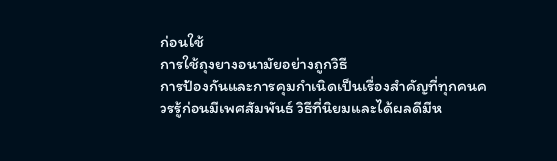ก่อนใช้
การใช้ถุงยางอนามัยอย่างถูกวิธี
การป้องกันและการคุมกำเนิดเป็นเรื่องสำคัญที่ทุกคนควรรู้ก่อนมีเพศสัมพันธ์ วิธีที่นิยมและได้ผลดีมีห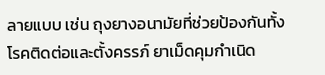ลายแบบ เช่น ถุงยางอนามัยที่ช่วยป้องกันทั้งโรคติดต่อและตั้งครรภ์ ยาเม็ดคุมกำเนิด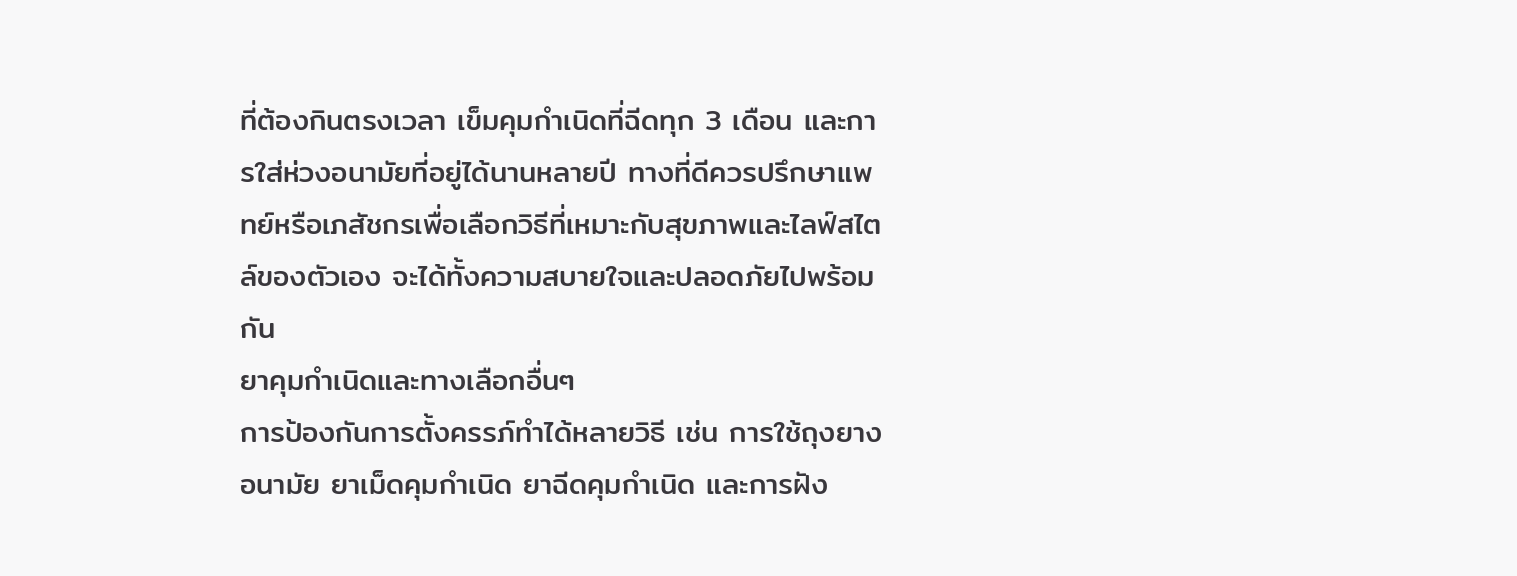ที่ต้องกินตรงเวลา เข็มคุมกำเนิดที่ฉีดทุก 3 เดือน และการใส่ห่วงอนามัยที่อยู่ได้นานหลายปี ทางที่ดีควรปรึกษาแพทย์หรือเภสัชกรเพื่อเลือกวิธีที่เหมาะกับสุขภาพและไลฟ์สไตล์ของตัวเอง จะได้ทั้งความสบายใจและปลอดภัยไปพร้อมกัน
ยาคุมกำเนิดและทางเลือกอื่นๆ
การป้องกันการตั้งครรภ์ทำได้หลายวิธี เช่น การใช้ถุงยางอนามัย ยาเม็ดคุมกำเนิด ยาฉีดคุมกำเนิด และการฝัง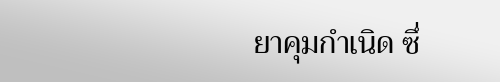ยาคุมกำเนิด ซึ่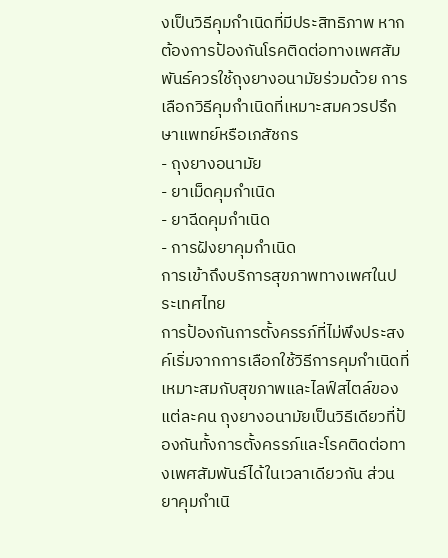งเป็นวิธีคุมกำเนิดที่มีประสิทธิภาพ หากต้องการป้องกันโรคติดต่อทางเพศสัมพันธ์ควรใช้ถุงยางอนามัยร่วมด้วย การเลือกวิธีคุมกำเนิดที่เหมาะสมควรปรึกษาแพทย์หรือเภสัชกร
- ถุงยางอนามัย
- ยาเม็ดคุมกำเนิด
- ยาฉีดคุมกำเนิด
- การฝังยาคุมกำเนิด
การเข้าถึงบริการสุขภาพทางเพศในประเทศไทย
การป้องกันการตั้งครรภ์ที่ไม่พึงประสงค์เริ่มจากการเลือกใช้วิธีการคุมกำเนิดที่เหมาะสมกับสุขภาพและไลฟ์สไตล์ของแต่ละคน ถุงยางอนามัยเป็นวิธีเดียวที่ป้องกันทั้งการตั้งครรภ์และโรคติดต่อทางเพศสัมพันธ์ได้ในเวลาเดียวกัน ส่วนยาคุมกำเนิ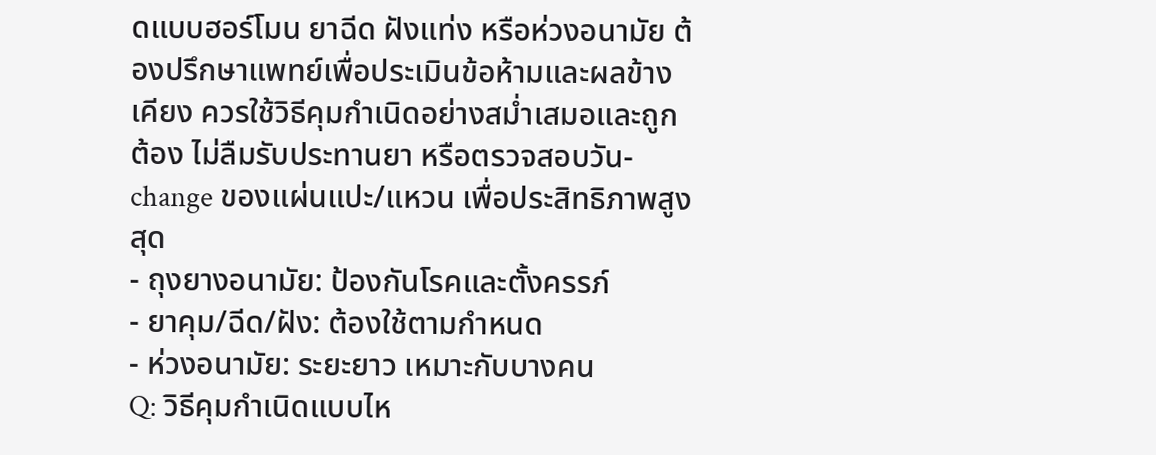ดแบบฮอร์โมน ยาฉีด ฝังแท่ง หรือห่วงอนามัย ต้องปรึกษาแพทย์เพื่อประเมินข้อห้ามและผลข้างเคียง ควรใช้วิธีคุมกำเนิดอย่างสม่ำเสมอและถูกต้อง ไม่ลืมรับประทานยา หรือตรวจสอบวัน-change ของแผ่นแปะ/แหวน เพื่อประสิทธิภาพสูงสุด
- ถุงยางอนามัย: ป้องกันโรคและตั้งครรภ์
- ยาคุม/ฉีด/ฝัง: ต้องใช้ตามกำหนด
- ห่วงอนามัย: ระยะยาว เหมาะกับบางคน
Q: วิธีคุมกำเนิดแบบไห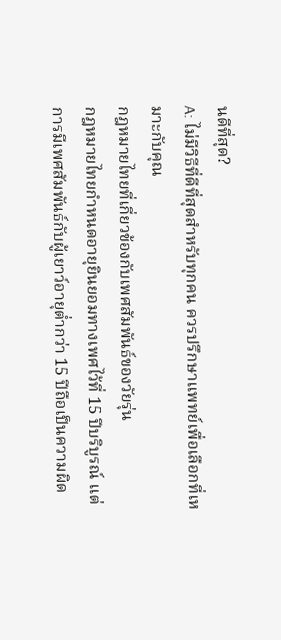นดีที่สุด?
A: ไม่มีวิธีที่ดีที่สุดสำหรับทุกคน ควรปรึกษาแพทย์เพื่อเลือกที่เหมาะกับคุณ
กฎหมายไทยที่เกี่ยวข้องกับเพศสัมพันธ์ของวัยรุ่น
กฎหมายไทยกำหนดอายุยินยอมทางเพศไว้ที่ 15 ปีบริบูรณ์ แต่การมีเพศสัมพันธ์กับผู้เยาว์อายุต่ำกว่า 15 ปีถือเป็นความผิด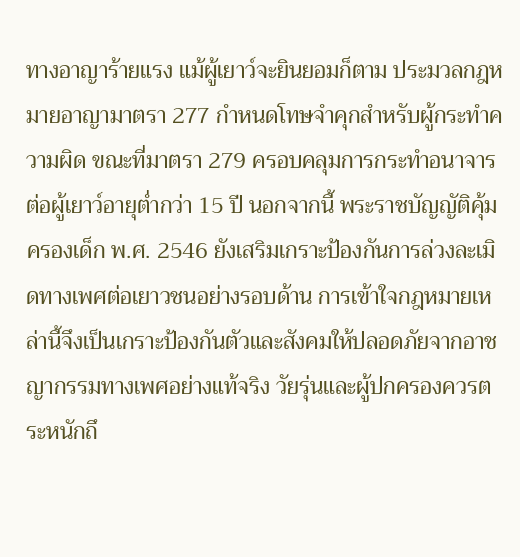ทางอาญาร้ายแรง แม้ผู้เยาว์จะยินยอมก็ตาม ประมวลกฎหมายอาญามาตรา 277 กำหนดโทษจำคุกสำหรับผู้กระทำความผิด ขณะที่มาตรา 279 ครอบคลุมการกระทำอนาจารต่อผู้เยาว์อายุต่ำกว่า 15 ปี นอกจากนี้ พระราชบัญญัติคุ้มครองเด็ก พ.ศ. 2546 ยังเสริมเกราะป้องกันการล่วงละเมิดทางเพศต่อเยาวชนอย่างรอบด้าน การเข้าใจกฎหมายเหล่านี้จึงเป็นเกราะป้องกันตัวและสังคมให้ปลอดภัยจากอาชญากรรมทางเพศอย่างแท้จริง วัยรุ่นและผู้ปกครองควรตระหนักถึ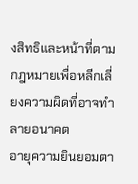งสิทธิและหน้าที่ตามกฎหมายเพื่อหลีกเลี่ยงความผิดที่อาจทำลายอนาคต
อายุความยินยอมตา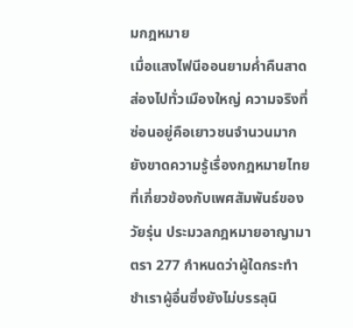มกฎหมาย
เมื่อแสงไฟนีออนยามค่ำคืนสาดส่องไปทั่วเมืองใหญ่ ความจริงที่ซ่อนอยู่คือเยาวชนจำนวนมากยังขาดความรู้เรื่องกฎหมายไทยที่เกี่ยวข้องกับเพศสัมพันธ์ของวัยรุ่น ประมวลกฎหมายอาญามาตรา 277 กำหนดว่าผู้ใดกระทำชำเราผู้อื่นซึ่งยังไม่บรรลุนิ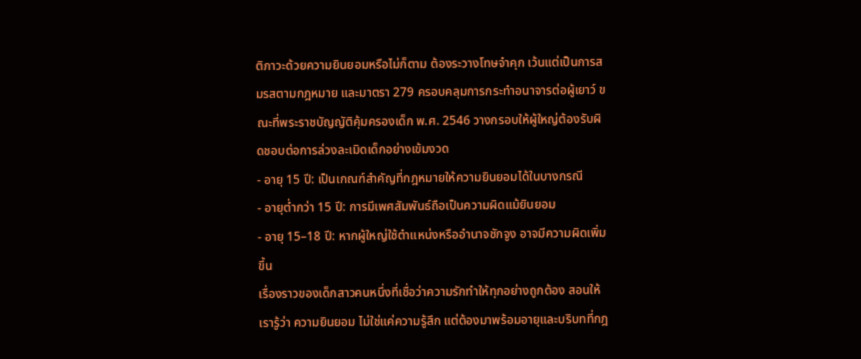ติภาวะด้วยความยินยอมหรือไม่ก็ตาม ต้องระวางโทษจำคุก เว้นแต่เป็นการสมรสตามกฎหมาย และมาตรา 279 ครอบคลุมการกระทำอนาจารต่อผู้เยาว์ ขณะที่พระราชบัญญัติคุ้มครองเด็ก พ.ศ. 2546 วางกรอบให้ผู้ใหญ่ต้องรับผิดชอบต่อการล่วงละเมิดเด็กอย่างเข้มงวด
- อายุ 15 ปี: เป็นเกณฑ์สำคัญที่กฎหมายให้ความยินยอมได้ในบางกรณี
- อายุต่ำกว่า 15 ปี: การมีเพศสัมพันธ์ถือเป็นความผิดแม้ยินยอม
- อายุ 15–18 ปี: หากผู้ใหญ่ใช้ตำแหน่งหรืออำนาจชักจูง อาจมีความผิดเพิ่มขึ้น
เรื่องราวของเด็กสาวคนหนึ่งที่เชื่อว่าความรักทำให้ทุกอย่างถูกต้อง สอนให้เรารู้ว่า ความยินยอม ไม่ใช่แค่ความรู้สึก แต่ต้องมาพร้อมอายุและบริบทที่กฎ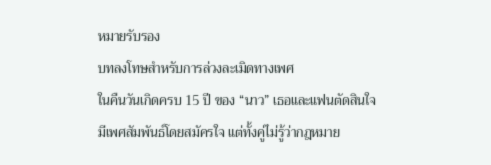หมายรับรอง
บทลงโทษสำหรับการล่วงละเมิดทางเพศ
ในคืนวันเกิดครบ 15 ปี ของ “นาว” เธอและแฟนตัดสินใจมีเพศสัมพันธ์โดยสมัครใจ แต่ทั้งคู่ไม่รู้ว่ากฎหมาย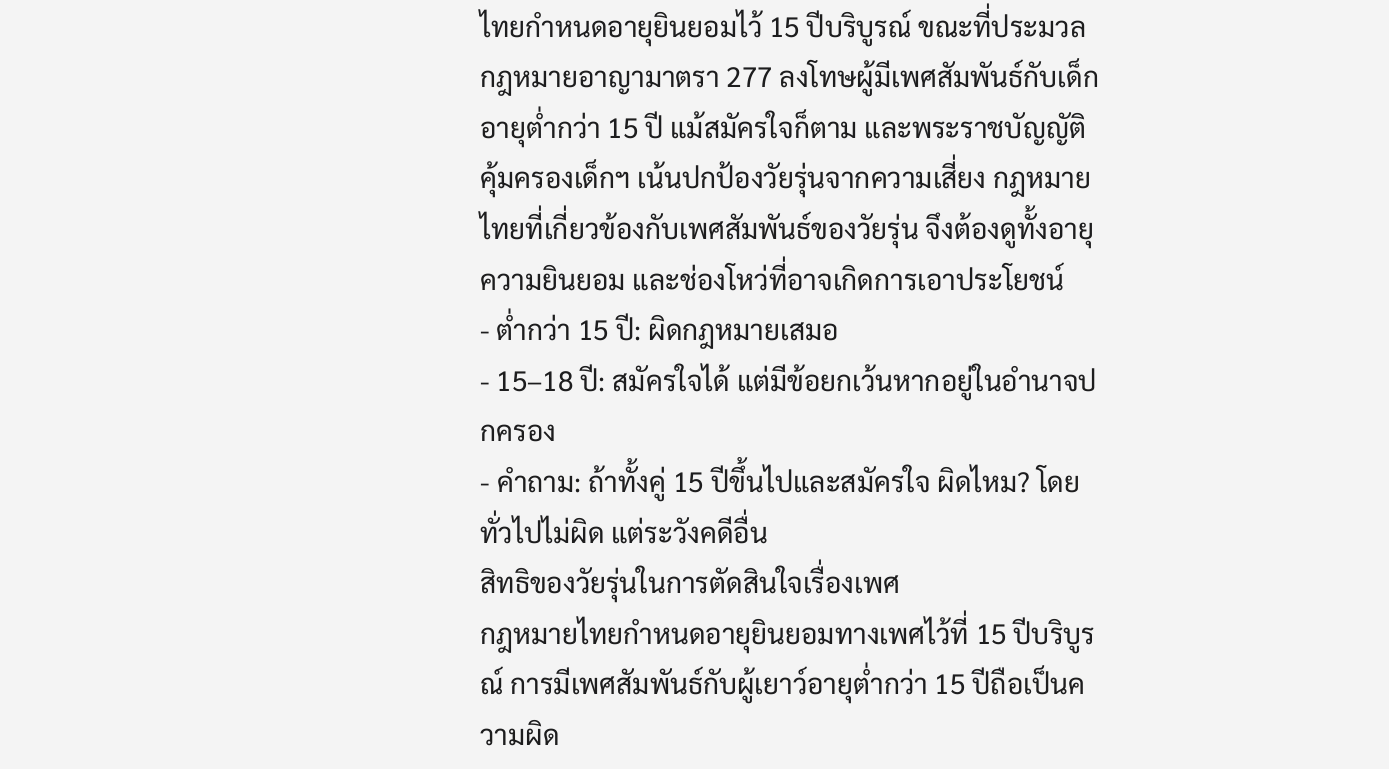ไทยกำหนดอายุยินยอมไว้ 15 ปีบริบูรณ์ ขณะที่ประมวลกฎหมายอาญามาตรา 277 ลงโทษผู้มีเพศสัมพันธ์กับเด็กอายุต่ำกว่า 15 ปี แม้สมัครใจก็ตาม และพระราชบัญญัติคุ้มครองเด็กฯ เน้นปกป้องวัยรุ่นจากความเสี่ยง กฎหมายไทยที่เกี่ยวข้องกับเพศสัมพันธ์ของวัยรุ่น จึงต้องดูทั้งอายุ ความยินยอม และช่องโหว่ที่อาจเกิดการเอาประโยชน์
- ต่ำกว่า 15 ปี: ผิดกฎหมายเสมอ
- 15–18 ปี: สมัครใจได้ แต่มีข้อยกเว้นหากอยู่ในอำนาจปกครอง
- คำถาม: ถ้าทั้งคู่ 15 ปีขึ้นไปและสมัครใจ ผิดไหม? โดยทั่วไปไม่ผิด แต่ระวังคดีอื่น
สิทธิของวัยรุ่นในการตัดสินใจเรื่องเพศ
กฎหมายไทยกำหนดอายุยินยอมทางเพศไว้ที่ 15 ปีบริบูรณ์ การมีเพศสัมพันธ์กับผู้เยาว์อายุต่ำกว่า 15 ปีถือเป็นความผิด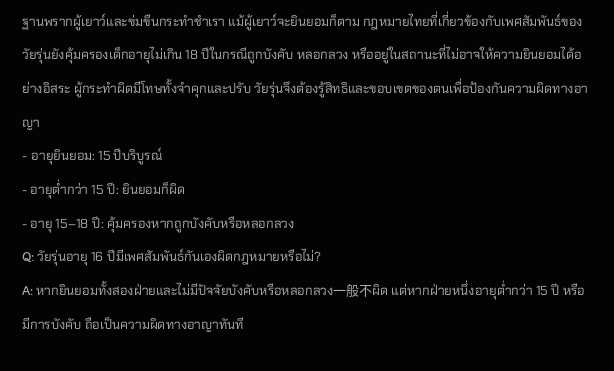ฐานพรากผู้เยาว์และข่มขืนกระทำชำเรา แม้ผู้เยาว์จะยินยอมก็ตาม กฎหมายไทยที่เกี่ยวข้องกับเพศสัมพันธ์ของวัยรุ่นยังคุ้มครองเด็กอายุไม่เกิน 18 ปีในกรณีถูกบังคับ หลอกลวง หรืออยู่ในสถานะที่ไม่อาจให้ความยินยอมได้อย่างอิสระ ผู้กระทำผิดมีโทษทั้งจำคุกและปรับ วัยรุ่นจึงต้องรู้สิทธิและขอบเขตของตนเพื่อป้องกันความผิดทางอาญา
- อายุยินยอม: 15 ปีบริบูรณ์
- อายุต่ำกว่า 15 ปี: ยินยอมก็ผิด
- อายุ 15–18 ปี: คุ้มครองหากถูกบังคับหรือหลอกลวง
Q: วัยรุ่นอายุ 16 ปีมีเพศสัมพันธ์กันเองผิดกฎหมายหรือไม่?
A: หากยินยอมทั้งสองฝ่ายและไม่มีปัจจัยบังคับหรือหลอกลวง一般不ผิด แต่หากฝ่ายหนึ่งอายุต่ำกว่า 15 ปี หรือมีการบังคับ ถือเป็นความผิดทางอาญาทันที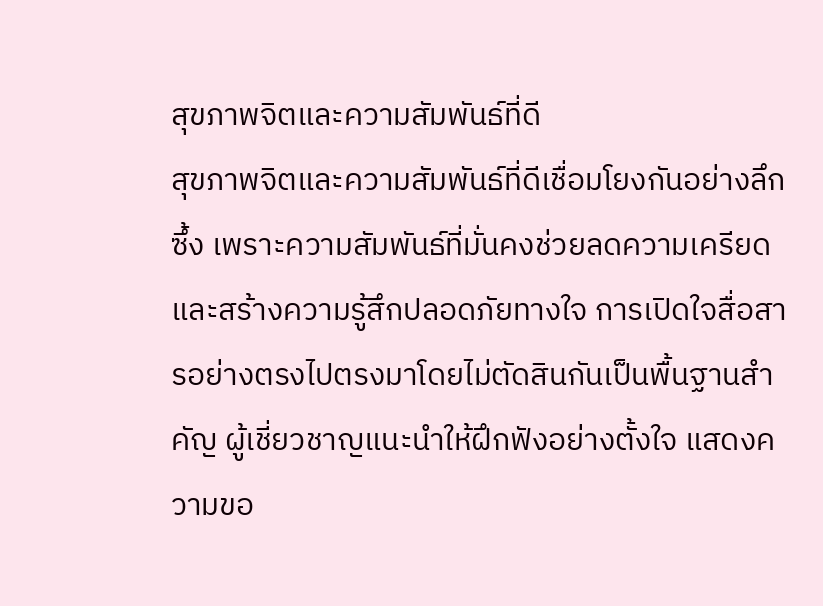สุขภาพจิตและความสัมพันธ์ที่ดี
สุขภาพจิตและความสัมพันธ์ที่ดีเชื่อมโยงกันอย่างลึกซึ้ง เพราะความสัมพันธ์ที่มั่นคงช่วยลดความเครียดและสร้างความรู้สึกปลอดภัยทางใจ การเปิดใจสื่อสารอย่างตรงไปตรงมาโดยไม่ตัดสินกันเป็นพื้นฐานสำคัญ ผู้เชี่ยวชาญแนะนำให้ฝึกฟังอย่างตั้งใจ แสดงความขอ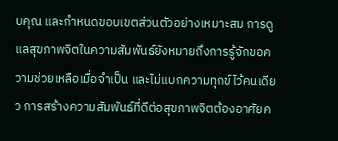บคุณ และกำหนดขอบเขตส่วนตัวอย่างเหมาะสม การดูแลสุขภาพจิตในความสัมพันธ์ยังหมายถึงการรู้จักขอความช่วยเหลือเมื่อจำเป็น และไม่แบกความทุกข์ไว้คนเดียว การสร้างความสัมพันธ์ที่ดีต่อสุขภาพจิตต้องอาศัยค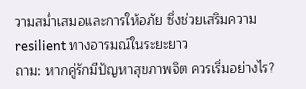วามสม่ำเสมอและการให้อภัย ซึ่งช่วยเสริมความ resilient ทางอารมณ์ในระยะยาว
ถาม: หากคู่รักมีปัญหาสุขภาพจิต ควรเริ่มอย่างไร?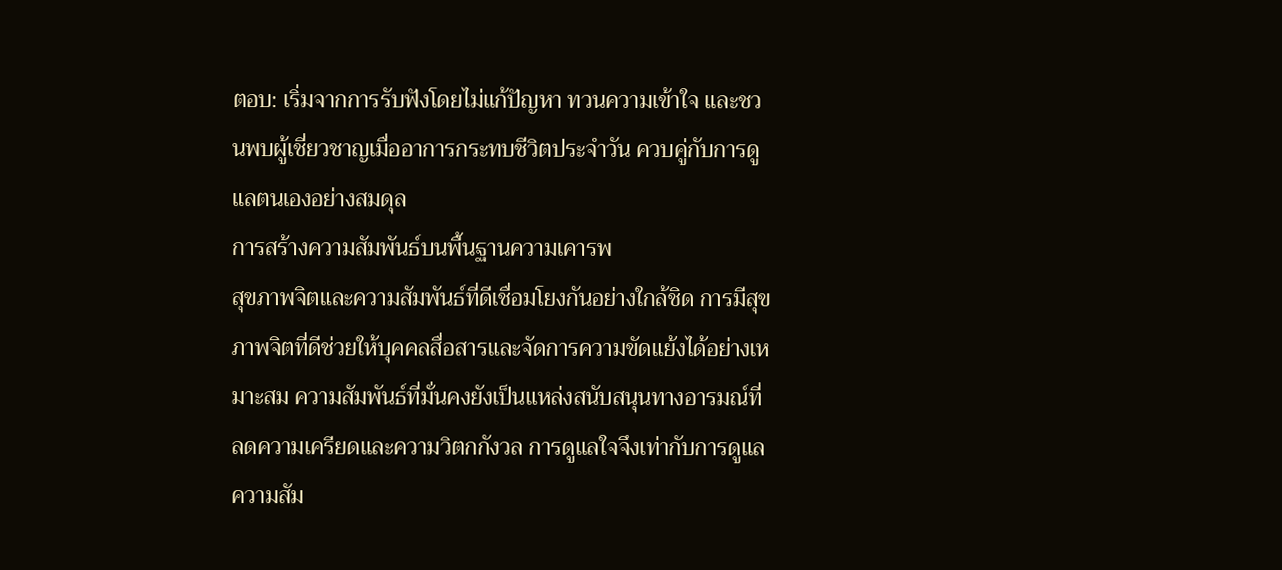ตอบ: เริ่มจากการรับฟังโดยไม่แก้ปัญหา ทวนความเข้าใจ และชวนพบผู้เชี่ยวชาญเมื่ออาการกระทบชีวิตประจำวัน ควบคู่กับการดูแลตนเองอย่างสมดุล
การสร้างความสัมพันธ์บนพื้นฐานความเคารพ
สุขภาพจิตและความสัมพันธ์ที่ดีเชื่อมโยงกันอย่างใกล้ชิด การมีสุขภาพจิตที่ดีช่วยให้บุคคลสื่อสารและจัดการความขัดแย้งได้อย่างเหมาะสม ความสัมพันธ์ที่มั่นคงยังเป็นแหล่งสนับสนุนทางอารมณ์ที่ลดความเครียดและความวิตกกังวล การดูแลใจจึงเท่ากับการดูแลความสัม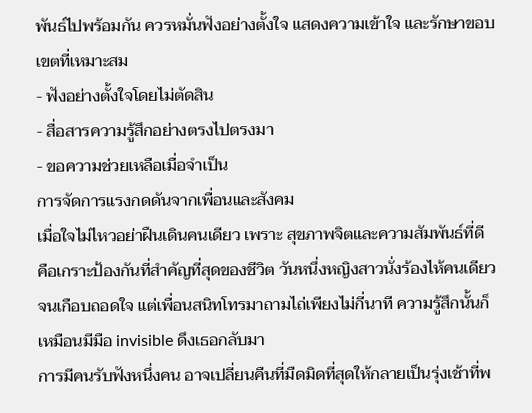พันธ์ไปพร้อมกัน ควรหมั่นฟังอย่างตั้งใจ แสดงความเข้าใจ และรักษาขอบเขตที่เหมาะสม
- ฟังอย่างตั้งใจโดยไม่ตัดสิน
- สื่อสารความรู้สึกอย่างตรงไปตรงมา
- ขอความช่วยเหลือเมื่อจำเป็น
การจัดการแรงกดดันจากเพื่อนและสังคม
เมื่อใจไม่ไหวอย่าฝืนเดินคนเดียว เพราะ สุขภาพจิตและความสัมพันธ์ที่ดี คือเกราะป้องกันที่สำคัญที่สุดของชีวิต วันหนึ่งหญิงสาวนั่งร้องไห้คนเดียวจนเกือบถอดใจ แต่เพื่อนสนิทโทรมาถามไถ่เพียงไม่กี่นาที ความรู้สึกนั้นก็เหมือนมีมือ invisible ดึงเธอกลับมา
การมีคนรับฟังหนึ่งคน อาจเปลี่ยนคืนที่มืดมิดที่สุดให้กลายเป็นรุ่งเช้าที่พ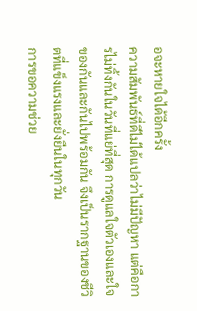อจะหายใจได้อีกครั้ง
ความสัมพันธ์ที่ดีไม่ได้แปลว่าไม่มีปัญหา แต่คือการไม่ทิ้งกันในวันที่แย่ที่สุด การดูแลใจตัวเองและใจของกันและกันไปพร้อมกัน จึงเป็นรากฐานของชีวิตที่แข็งแรงและยั่งยืนในทุกวัน
การขอความช่วย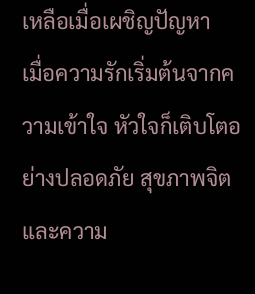เหลือเมื่อเผชิญปัญหา
เมื่อความรักเริ่มต้นจากความเข้าใจ หัวใจก็เติบโตอย่างปลอดภัย สุขภาพจิตและความ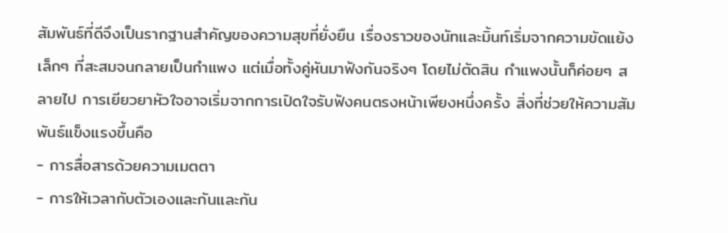สัมพันธ์ที่ดีจึงเป็นรากฐานสำคัญของความสุขที่ยั่งยืน เรื่องราวของนัทและมิ้นท์เริ่มจากความขัดแย้งเล็กๆ ที่สะสมจนกลายเป็นกำแพง แต่เมื่อทั้งคู่หันมาฟังกันจริงๆ โดยไม่ตัดสิน กำแพงนั้นก็ค่อยๆ สลายไป การเยียวยาหัวใจอาจเริ่มจากการเปิดใจรับฟังคนตรงหน้าเพียงหนึ่งครั้ง สิ่งที่ช่วยให้ความสัมพันธ์แข็งแรงขึ้นคือ
- การสื่อสารด้วยความเมตตา
- การให้เวลากับตัวเองและกันและกัน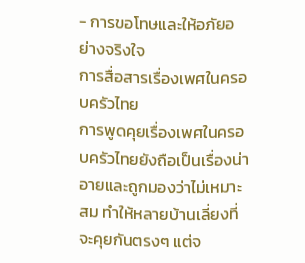- การขอโทษและให้อภัยอย่างจริงใจ
การสื่อสารเรื่องเพศในครอบครัวไทย
การพูดคุยเรื่องเพศในครอบครัวไทยยังถือเป็นเรื่องน่าอายและถูกมองว่าไม่เหมาะสม ทำให้หลายบ้านเลี่ยงที่จะคุยกันตรงๆ แต่จ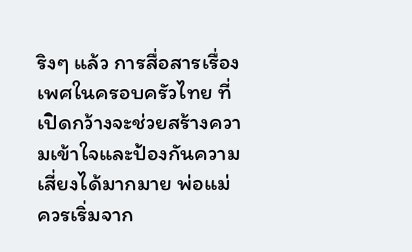ริงๆ แล้ว การสื่อสารเรื่องเพศในครอบครัวไทย ที่เปิดกว้างจะช่วยสร้างความเข้าใจและป้องกันความเสี่ยงได้มากมาย พ่อแม่ควรเริ่มจาก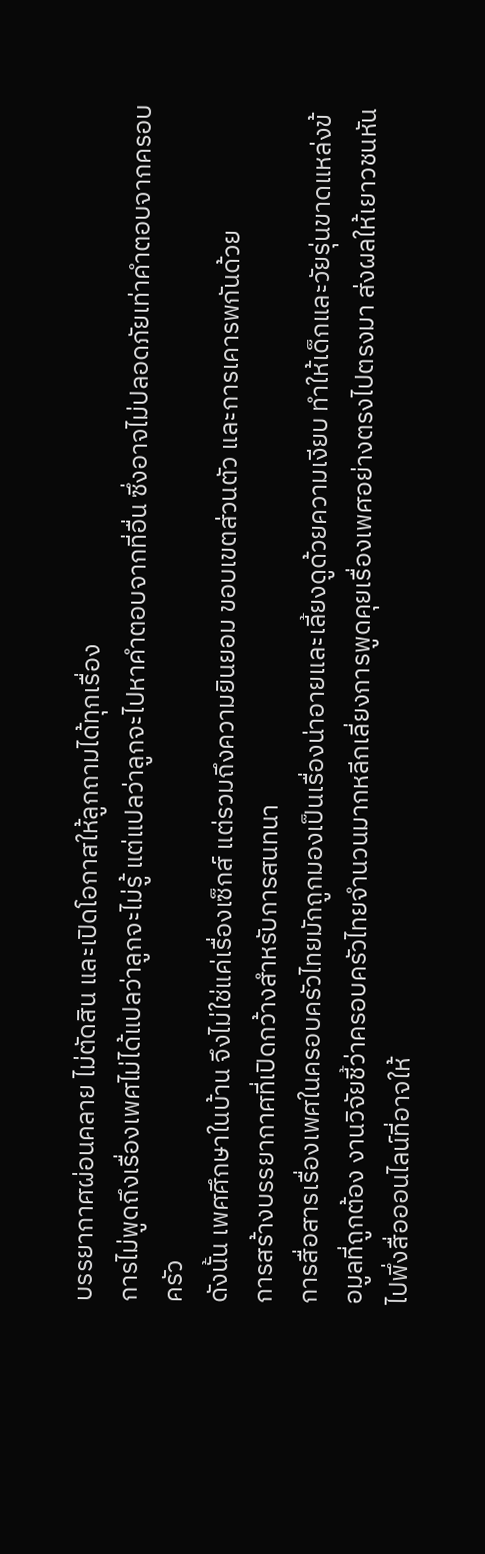บรรยากาศผ่อนคลาย ไม่ตัดสิน และเปิดโอกาสให้ลูกถามได้ทุกเรื่อง
การไม่พูดถึงเรื่องเพศไม่ได้แปลว่าลูกจะไม่รู้ แต่แปลว่าลูกจะไปหาคำตอบจากที่อื่น ซึ่งอาจไม่ปลอดภัยเท่าคำตอบจากครอบครัว
ดังนั้น เพศศึกษาในบ้าน จึงไม่ใช่แค่เรื่องเซ็กส์ แต่รวมถึงความยินยอม ขอบเขตส่วนตัว และการเคารพกันด้วย
การสร้างบรรยากาศที่เปิดกว้างสำหรับการสนทนา
การสื่อสารเรื่องเพศในครอบครัวไทยมักถูกมองเป็นเรื่องน่าอายและเลี้ยงดูด้วยความเงียบ ทำให้เด็กและวัยรุ่นขาดแหล่งข้อมูลที่ถูกต้อง งานวิจัยชี้ว่าครอบครัวไทยจำนวนมากหลีกเลี่ยงการพูดคุยเรื่องเพศอย่างตรงไปตรงมา ส่งผลให้เยาวชนหันไปพึ่งสื่อออนไลน์ที่อาจให้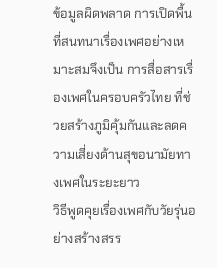ข้อมูลผิดพลาด การเปิดพื้นที่สนทนาเรื่องเพศอย่างเหมาะสมจึงเป็น การสื่อสารเรื่องเพศในครอบครัวไทย ที่ช่วยสร้างภูมิคุ้มกันและลดความเสี่ยงด้านสุขอนามัยทางเพศในระยะยาว
วิธีพูดคุยเรื่องเพศกับวัยรุ่นอย่างสร้างสรร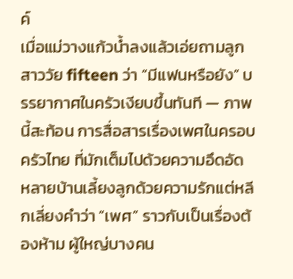ค์
เมื่อแม่วางแก้วน้ำลงแล้วเอ่ยถามลูกสาววัย fifteen ว่า “มีแฟนหรือยัง” บรรยากาศในครัวเงียบขึ้นทันที — ภาพนี้สะท้อน การสื่อสารเรื่องเพศในครอบครัวไทย ที่มักเต็มไปด้วยความอึดอัด หลายบ้านเลี้ยงลูกด้วยความรักแต่หลีกเลี่ยงคำว่า “เพศ” ราวกับเป็นเรื่องต้องห้าม ผู้ใหญ่บางคน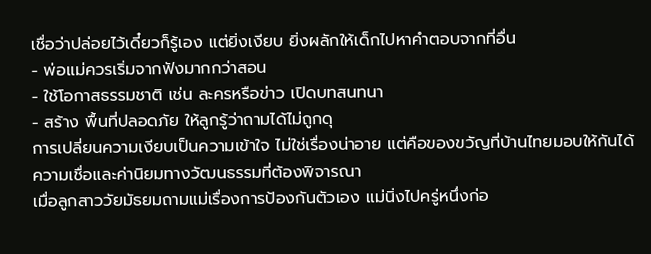เชื่อว่าปล่อยไว้เดี๋ยวก็รู้เอง แต่ยิ่งเงียบ ยิ่งผลักให้เด็กไปหาคำตอบจากที่อื่น
- พ่อแม่ควรเริ่มจากฟังมากกว่าสอน
- ใช้โอกาสธรรมชาติ เช่น ละครหรือข่าว เปิดบทสนทนา
- สร้าง พื้นที่ปลอดภัย ให้ลูกรู้ว่าถามได้ไม่ถูกดุ
การเปลี่ยนความเงียบเป็นความเข้าใจ ไม่ใช่เรื่องน่าอาย แต่คือของขวัญที่บ้านไทยมอบให้กันได้
ความเชื่อและค่านิยมทางวัฒนธรรมที่ต้องพิจารณา
เมื่อลูกสาววัยมัธยมถามแม่เรื่องการป้องกันตัวเอง แม่นิ่งไปครู่หนึ่งก่อ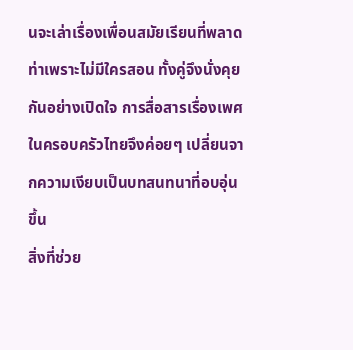นจะเล่าเรื่องเพื่อนสมัยเรียนที่พลาดท่าเพราะไม่มีใครสอน ทั้งคู่จึงนั่งคุยกันอย่างเปิดใจ การสื่อสารเรื่องเพศในครอบครัวไทยจึงค่อยๆ เปลี่ยนจากความเงียบเป็นบทสนทนาที่อบอุ่นขึ้น
สิ่งที่ช่วย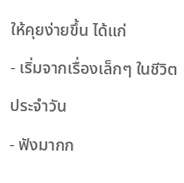ให้คุยง่ายขึ้น ได้แก่
- เริ่มจากเรื่องเล็กๆ ในชีวิตประจำวัน
- ฟังมากก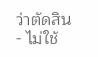ว่าตัดสิน
- ไม่ใช้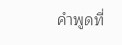คำพูดที่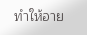ทำให้อาย